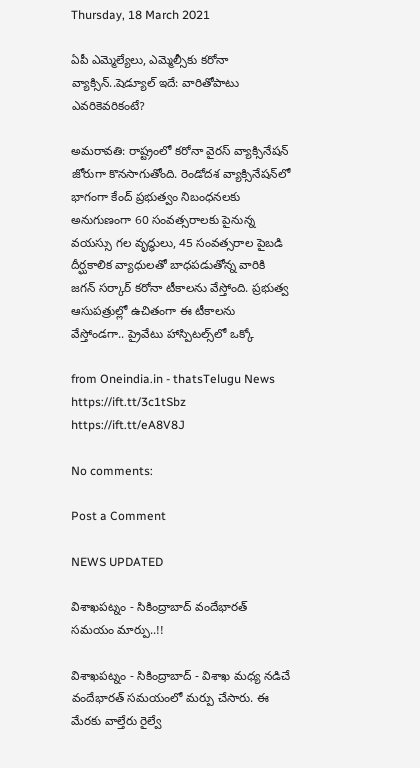Thursday, 18 March 2021

ఏపీ ఎమ్మెల్యేలు, ఎమ్మెల్సీకు కరోనా వ్యాక్సిన్..షెడ్యూల్ ఇదే: వారితోపాటు ఎవరికెవరికంటే?

అమరావతి: రాష్ట్రంలో కరోనా వైరస్ వ్యాక్సినేషన్ జోరుగా కొనసాగుతోంది. రెండోదశ వ్యాక్సినేషన్‌లో భాగంగా కేంద్ ప్రభుత్వం నిబంధనలకు అనుగుణంగా 60 సంవత్సరాలకు పైనున్న వయస్సు గల వృద్ధులు, 45 సంవత్సరాల పైబడి దీర్ఘకాలిక వ్యాధులతో బాధపడుతోన్న వారికి జగన్ సర్కార్ కరోనా టీకాలను వేస్తోంది. ప్రభుత్వ ఆసుపత్రుల్లో ఉచితంగా ఈ టీకాలను వేస్తోండగా.. ప్రైవేటు హాస్పిటల్స్‌లో ఒక్కో

from Oneindia.in - thatsTelugu News https://ift.tt/3c1tSbz
https://ift.tt/eA8V8J

No comments:

Post a Comment

NEWS UPDATED

విశాఖపట్నం - సికింద్రాబాద్ వందేభారత్ సమయం మార్పు..!!

విశాఖపట్నం - సికింద్రాబాద్ - విశాఖ మధ్య నడిచే వందేభారత్ సమయంలో మర్పు చేసారు. ఈ మేరకు వాల్తేరు రైల్వే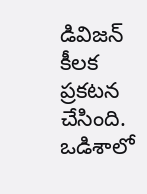డివిజన్ కీలక ప్రకటన చేసింది. ఒడిశాలో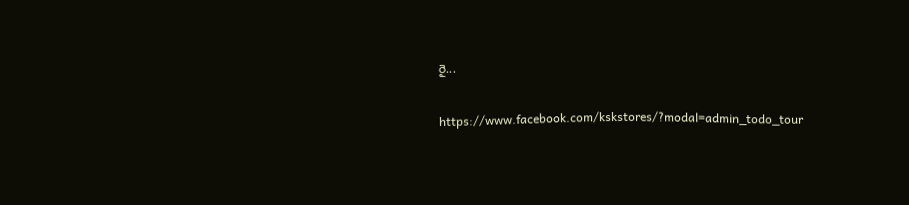రై...

https://www.facebook.com/kskstores/?modal=admin_todo_tour